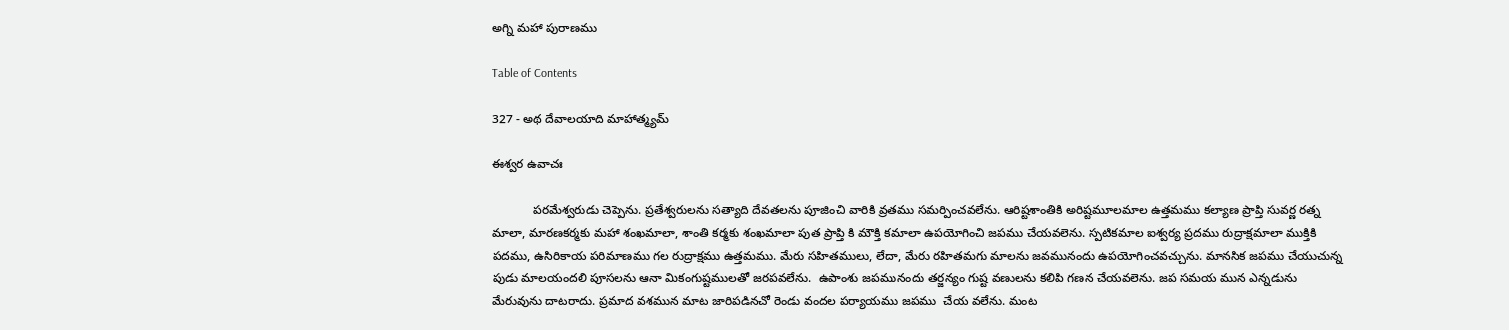అగ్ని మహా పురాణము

Table of Contents

327 - అథ దేవాలయాది మాహాత్మ్యమ్

ఈశ్వర ఉవాచః

            పరమేశ్వరుడు చెప్పెను. ప్రతేశ్వరులను సత్యాది దేవతలను పూజించి వారికి వ్రతము సమర్పించవలేను. ఆరిష్టశాంతికి అరిష్టమూలమాల ఉత్తమము కల్యాణ ప్రాప్తి సువర్ణ రత్న మాలా, మారణకర్మకు మహా శంఖమాలా, శాంతి కర్మకు శంఖమాలా పుత ప్రాప్తి కి మౌక్తి కమాలా ఉపయోగించి జపము చేయవలెను. స్పటికమాల ఐశ్వర్య ప్రదము రుద్రాక్షమాలా ముక్తికి పదము, ఉసిరికాయ పరిమాణము గల రుద్రాక్షము ఉత్తమము. మేరు సహితములు, లేదా, మేరు రహితమగు మాలను జవమునందు ఉపయోగించవచ్చును. మానసిక జపము చేయుచున్న పుడు మాలయందలి పూసలను ఆనా మికంగుష్టములతో జరపవలేను.  ఉపాంశు జపమునందు తర్జన్యం గుష్ట వణులను కలిపి గణన చేయవలెను. జప సమయ మున ఎన్నడును మేరువును దాటరాదు. ప్రమాద వశమున మాట జారిపడినచో రెండు వందల పర్యాయము జపము  చేయ వలేను. మంట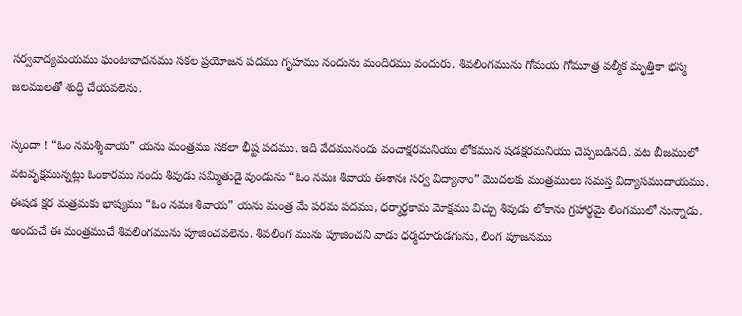సర్వవాద్యమయము ఘంటావాదనము సకల ప్రయోజన పదము గృహము నందును మందిరము వందురు. శివలింగమును గోమయ గోమూత్ర వల్మీక మృత్తికా భస్మ జలములతో శుద్ధి చేయవలెను.

స్కందా ! “ఓం నమశ్శివాయ” యను మంత్రము సకలా భీష్ట పదము. ఇది వేదమునందు వంచాక్షరమనియు లోకమున షడక్షరమనియు చెప్పబడినది. వట బీజములో వటవృక్షమున్నట్లు ఓంకారము నందు శివుడు సమ్మితుడై వుండును “ఓం నమః శివాయ ఈశానః సర్వ విద్యానాం” మొదలకు మంత్రములు సమస్త విద్యాసముదాయము. ఈషడ క్షర మత్రమకు భాష్యము “ఓం నమః శివాయ” యను మంత్ర మే పరమ పదము, ధర్మార్థకామ మోక్షము విచ్చు శివుడు లోకాను గ్రహార్థమై లింగములో నున్నాడు. అందుచే ఈ మంత్రముచే శివలింగమును పూజించవలెను. శివలింగ మును పూజించని వాడు ధర్మదూరుడగును, లింగ పూజనము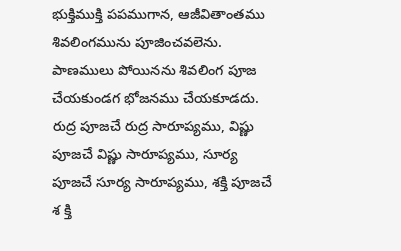భుక్తిముక్తి పపముగాన, ఆజీవితాంతము శివలింగమును పూజించవలెను. పాణములు పోయినను శివలింగ పూజ చేయకుండగ భోజనము చేయకూడదు. రుద్ర పూజచే రుద్ర సారూప్యము, విష్ణు పూజచే విష్ణు సారూప్యము, సూర్య పూజచే సూర్య సారూప్యము, శక్తి పూజచే శ క్తి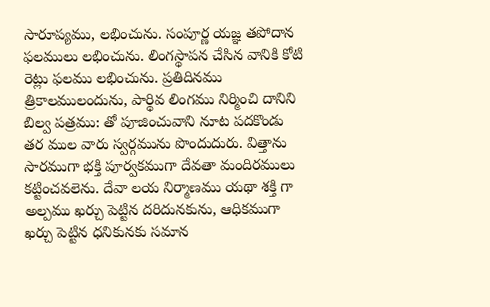సారూప్యము, లభించును. సంపూర్ణ యజ్ఞ తపోదాన ఫలములు లభించును. లింగస్థాపన చేసిన వానికి కోటి రెట్లు ఫలము లభించును. ప్రతిదినము త్రికాలములందును, పార్థివ లింగము నిర్మించి దానిని బిల్వ పత్రము: తో పూజించువాని నూట పదకొండు తర ముల వారు స్వర్గమును పొందుదురు. విత్తాను సారముగా భక్తి పూర్వకముగా దేవతా మందిరములు కట్టించవలెను. దేవా లయ నిర్మాణము యథా శక్తి గా అల్పము ఖర్చు పెట్టిన దరిదునకును, ఆధికముగా ఖర్చు పెట్టిన ధనికునకు సమాన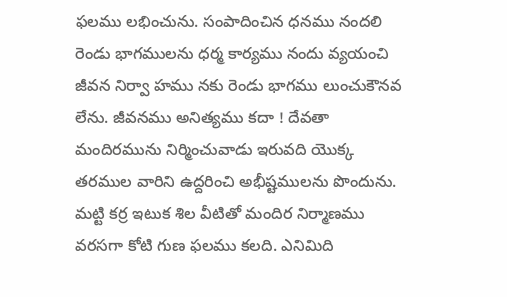ఫలము లభించును. సంపాదించిన ధనము నందలి రెండు భాగములను ధర్మ కార్యము నందు వ్యయంచి జీవన నిర్వా హము నకు రెండు భాగము లుంచుకౌనవ లేను. జీవనము అనిత్యము కదా ! దేవతా మందిరమును నిర్మించువాడు ఇరువది యొక్క తరముల వారిని ఉద్దరించి అభీష్టములను పొందును. మట్టి కర్ర ఇటుక శిల వీటితో మందిర నిర్మాణము వరసగా కోటి గుణ ఫలము కలది. ఎనిమిది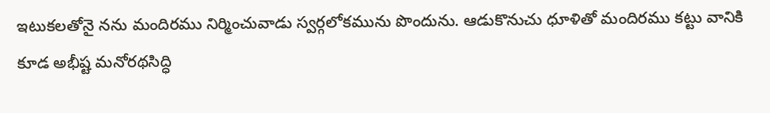ఇటుకలతోనై నను మందిరము నిర్మించువాడు స్వర్గలోకమును పొందును. ఆడుకొనుచు ధూళితో మందిరము కట్టు వానికి కూడ అభీష్ట మనోరథసిద్ధి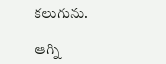కలుగును.

ఆగ్ని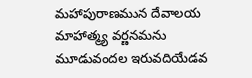మహాపురాణమున దేవాలయ మాహాత్మ్య వర్ణనమను మూడువందల ఇరువదియేడవ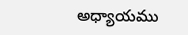అధ్యాయము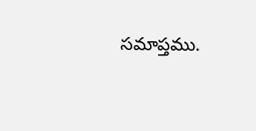సమాప్తము.